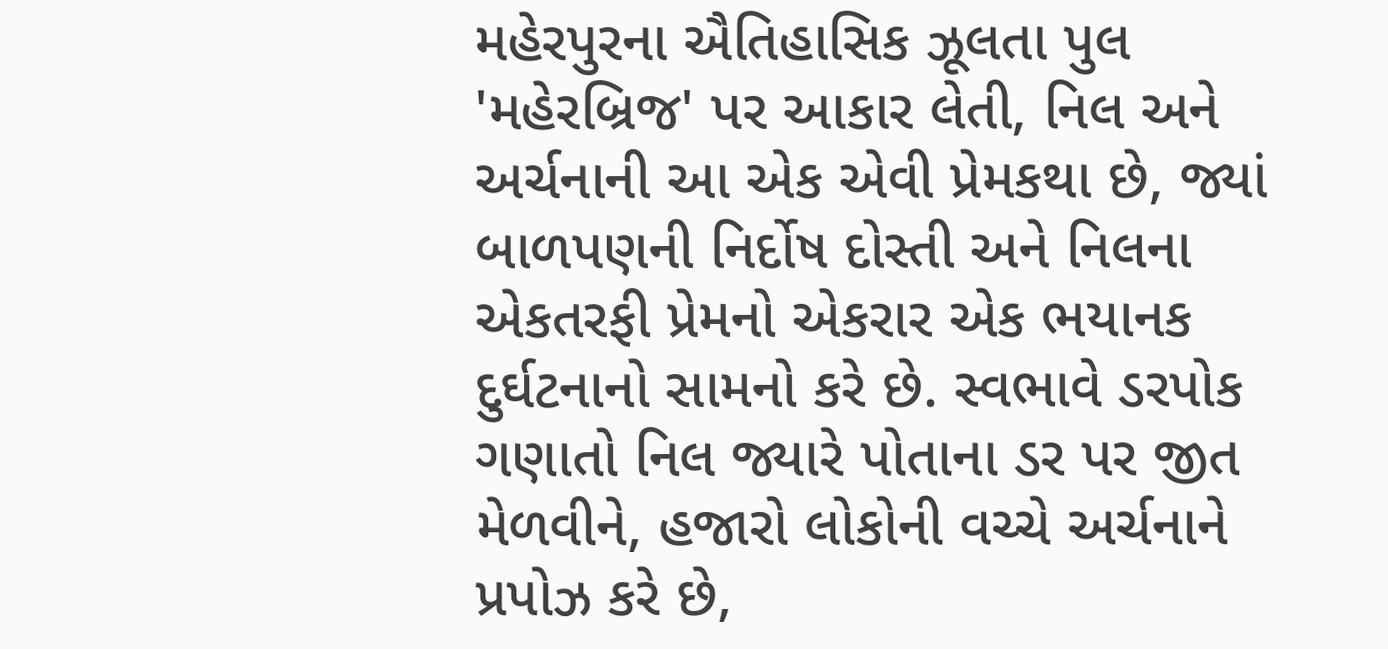મહેરપુરના ઐતિહાસિક ઝૂલતા પુલ 'મહેરબ્રિજ' પર આકાર લેતી, નિલ અને અર્ચનાની આ એક એવી પ્રેમકથા છે, જ્યાં બાળપણની નિર્દોષ દોસ્તી અને નિલના એકતરફી પ્રેમનો એકરાર એક ભયાનક દુર્ઘટનાનો સામનો કરે છે. સ્વભાવે ડરપોક ગણાતો નિલ જ્યારે પોતાના ડર પર જીત મેળવીને, હજારો લોકોની વચ્ચે અર્ચનાને પ્રપોઝ કરે છે,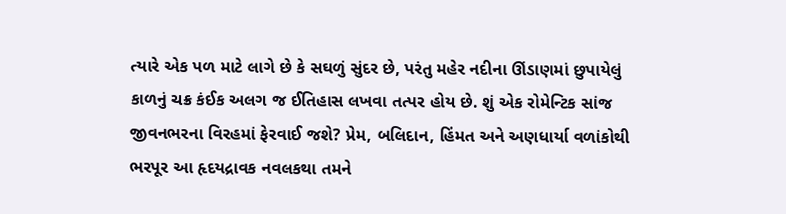ત્યારે એક પળ માટે લાગે છે કે સઘળું સુંદર છે, પરંતુ મહેર નદીના ઊંડાણમાં છુપાયેલું કાળનું ચક્ર કંઈક અલગ જ ઈતિહાસ લખવા તત્પર હોય છે. શું એક રોમેન્ટિક સાંજ જીવનભરના વિરહમાં ફેરવાઈ જશે? પ્રેમ, બલિદાન, હિંમત અને અણધાર્યા વળાંકોથી ભરપૂર આ હૃદયદ્રાવક નવલકથા તમને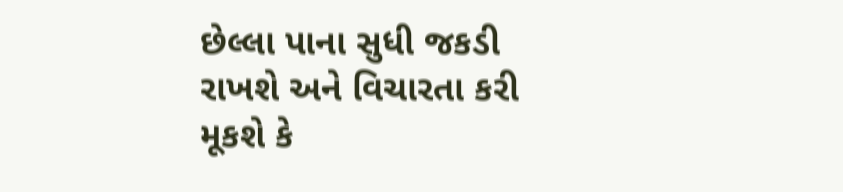છેલ્લા પાના સુધી જકડી રાખશે અને વિચારતા કરી મૂકશે કે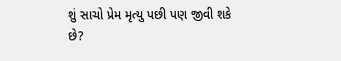શું સાચો પ્રેમ મૃત્યુ પછી પણ જીવી શકે છે?